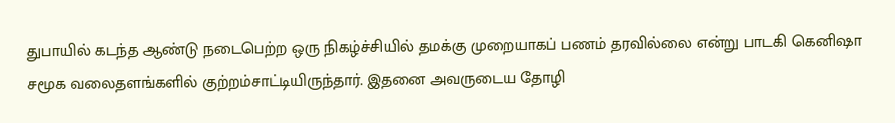துபாயில் கடந்த ஆண்டு நடைபெற்ற ஒரு நிகழ்ச்சியில் தமக்கு முறையாகப் பணம் தரவில்லை என்று பாடகி கெனிஷா சமூக வலைதளங்களில் குற்றம்சாட்டியிருந்தார். இதனை அவருடைய தோழி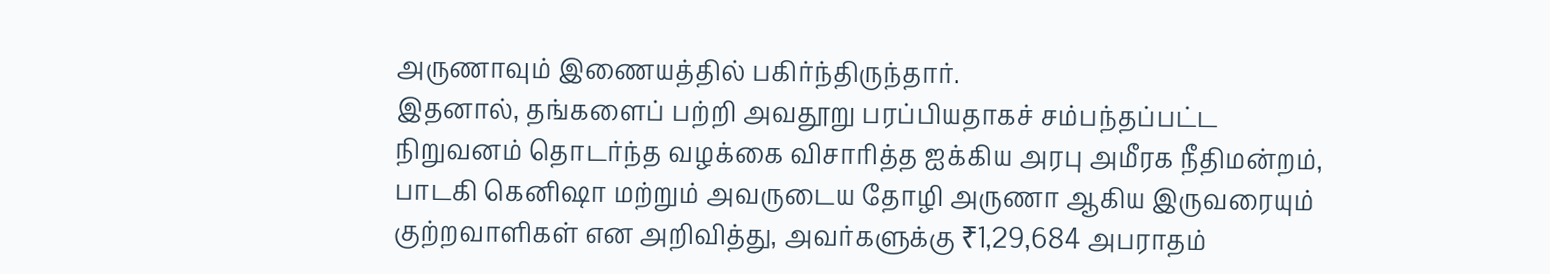அருணாவும் இணையத்தில் பகிர்ந்திருந்தார்.
இதனால், தங்களைப் பற்றி அவதூறு பரப்பியதாகச் சம்பந்தப்பட்ட நிறுவனம் தொடர்ந்த வழக்கை விசாரித்த ஐக்கிய அரபு அமீரக நீதிமன்றம், பாடகி கெனிஷா மற்றும் அவருடைய தோழி அருணா ஆகிய இருவரையும் குற்றவாளிகள் என அறிவித்து, அவர்களுக்கு ₹1,29,684 அபராதம்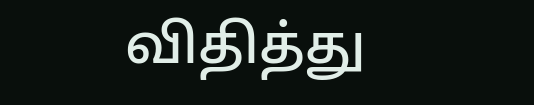விதித்து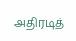அதிரடித்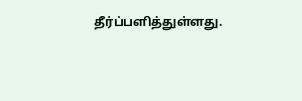தீர்ப்பளித்துள்ளது.